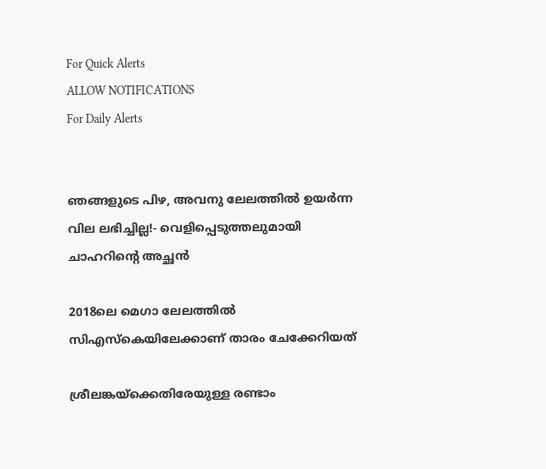For Quick Alerts
ALLOW NOTIFICATIONS
For Daily Alerts


ഞങ്ങളുടെ പിഴ, അവനു ലേലത്തില്‍ ഉയര്‍ന്ന വില ലഭിച്ചില്ല!- വെളിപ്പെടുത്തലുമായി ചാഹറിന്റെ അച്ഛന്‍

2018ലെ മെഗാ ലേലത്തില്‍ സിഎസ്‌കെയിലേക്കാണ് താരം ചേക്കേറിയത്

ശ്രീലങ്കയ്‌ക്കെതിരേയുള്ള രണ്ടാം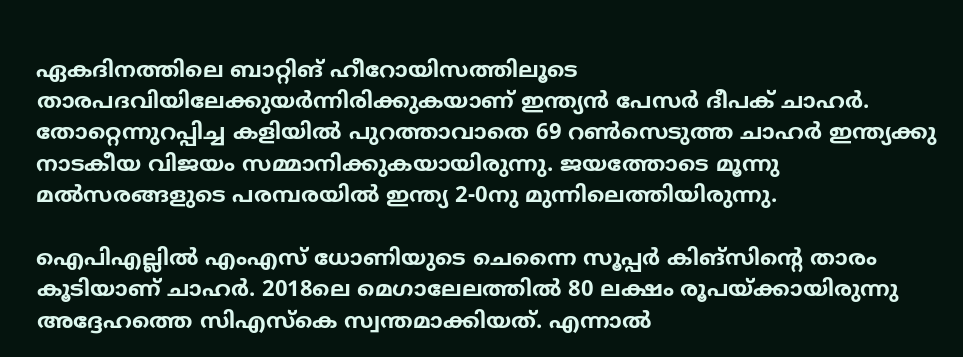ഏകദിനത്തിലെ ബാറ്റിങ് ഹീറോയിസത്തിലൂടെ താരപദവിയിലേക്കുയര്‍ന്നിരിക്കുകയാണ് ഇന്ത്യന്‍ പേസര്‍ ദീപക് ചാഹര്‍. തോറ്റെന്നുറപ്പിച്ച കളിയില്‍ പുറത്താവാതെ 69 റണ്‍സെടുത്ത ചാഹര്‍ ഇന്ത്യക്കു നാടകീയ വിജയം സമ്മാനിക്കുകയായിരുന്നു. ജയത്തോടെ മൂന്നു മല്‍സരങ്ങളുടെ പരമ്പരയില്‍ ഇന്ത്യ 2-0നു മുന്നിലെത്തിയിരുന്നു.

ഐപിഎല്ലില്‍ എംഎസ് ധോണിയുടെ ചെന്നൈ സൂപ്പര്‍ കിങ്‌സിന്റെ താരം കൂടിയാണ് ചാഹര്‍. 2018ലെ മെഗാലേലത്തില്‍ 80 ലക്ഷം രൂപയ്ക്കായിരുന്നു അദ്ദേഹത്തെ സിഎസ്‌കെ സ്വന്തമാക്കിയത്. എന്നാല്‍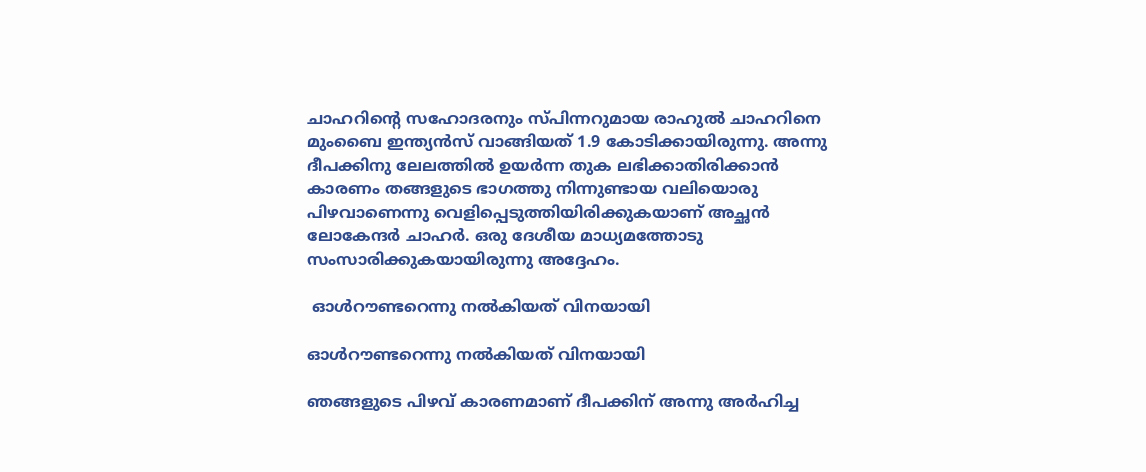ചാഹറിന്റെ സഹോദരനും സ്പിന്നറുമായ രാഹുല്‍ ചാഹറിനെ മുംബൈ ഇന്ത്യന്‍സ് വാങ്ങിയത് 1.9 കോടിക്കായിരുന്നു. അന്നു ദീപക്കിനു ലേലത്തില്‍ ഉയര്‍ന്ന തുക ലഭിക്കാതിരിക്കാന്‍ കാരണം തങ്ങളുടെ ഭാഗത്തു നിന്നുണ്ടായ വലിയൊരു പിഴവാണെന്നു വെളിപ്പെടുത്തിയിരിക്കുകയാണ് അച്ഛന്‍ ലോകേന്ദര്‍ ചാഹര്‍. ഒരു ദേശീയ മാധ്യമത്തോടു സംസാരിക്കുകയായിരുന്നു അദ്ദേഹം.

 ഓള്‍റൗണ്ടറെന്നു നല്‍കിയത് വിനയായി

ഓള്‍റൗണ്ടറെന്നു നല്‍കിയത് വിനയായി

ഞങ്ങളുടെ പിഴവ് കാരണമാണ് ദീപക്കിന് അന്നു അര്‍ഹിച്ച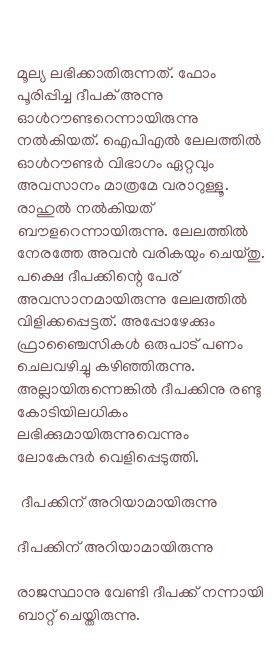മൂല്യ ലഭിക്കാതിരുന്നത്. ഫോം പൂരിപ്പിച്ച ദീപക് അന്നു ഓള്‍റൗണ്ടറെന്നായിരുന്നു നല്‍കിയത്. ഐപിഎല്‍ ലേലത്തില്‍ ഓള്‍റൗണ്ടര്‍ വിഭാഗം ഏറ്റവും അവസാനം മാത്രമേ വരാറുള്ളൂ. രാഹുല്‍ നല്‍കിയത് ബൗളറെന്നായിരുന്നു. ലേലത്തില്‍ നേരത്തേ അവന്‍ വരികയും ചെയ്തു. പക്ഷെ ദീപക്കിന്റെ പേര് അവസാനമായിരുന്നു ലേലത്തില്‍ വിളിക്കപ്പെട്ടത്. അപ്പോഴേക്കും ഫ്രാഞ്ചൈസികള്‍ ഒരുപാട് പണം ചെലവഴിച്ചു കഴിഞ്ഞിരുന്നു. അല്ലായിരുന്നെങ്കില്‍ ദീപക്കിനു രണ്ടു കോടിയിലധികം ലഭിക്കുമായിരുന്നുവെന്നും ലോകേന്ദര്‍ വെളിപ്പെടുത്തി.

 ദീപക്കിന് അറിയാമായിരുന്നു

ദീപക്കിന് അറിയാമായിരുന്നു

രാജസ്ഥാനു വേണ്ടി ദീപക്ക് നന്നായി ബാറ്റ് ചെയ്തിരുന്നു.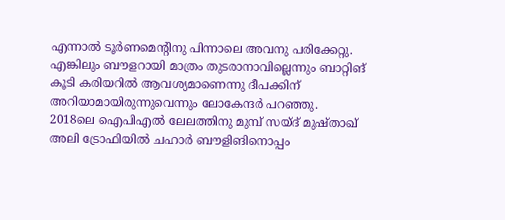എന്നാല്‍ ടൂര്‍ണമെന്റിനു പിന്നാലെ അവനു പരിക്കേറ്റു. എങ്കിലും ബൗളറായി മാത്രം തുടരാനാവില്ലെന്നും ബാറ്റിങ് കൂടി കരിയറില്‍ ആവശ്യമാണെന്നു ദീപക്കിന് അറിയാമായിരുന്നുവെന്നും ലോകേന്ദര്‍ പറഞ്ഞു.
2018ലെ ഐപിഎല്‍ ലേലത്തിനു മുമ്പ് സയ്ദ് മുഷ്താഖ് അലി ട്രോഫിയില്‍ ചഹാര്‍ ബൗളിങിനൊപ്പം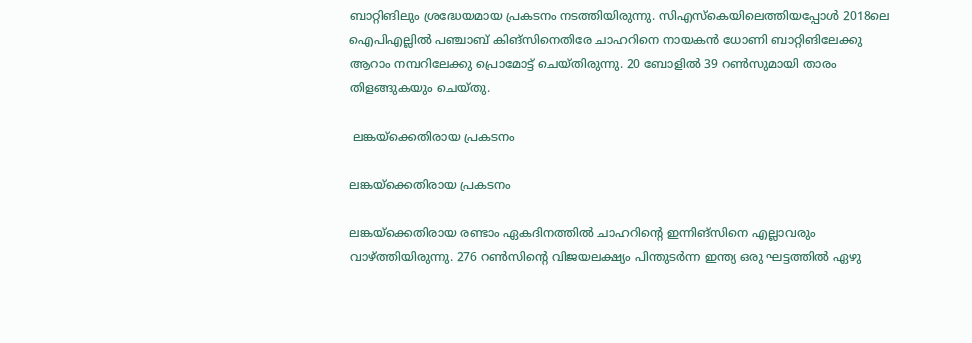ബാറ്റിങിലും ശ്രദ്ധേയമായ പ്രകടനം നടത്തിയിരുന്നു. സിഎസ്‌കെയിലെത്തിയപ്പോള്‍ 2018ലെ ഐപിഎല്ലില്‍ പഞ്ചാബ് കിങ്‌സിനെതിരേ ചാഹറിനെ നായകന്‍ ധോണി ബാറ്റിങിലേക്കു ആറാം നമ്പറിലേക്കു പ്രൊമോട്ട് ചെയ്തിരുന്നു. 20 ബോളില്‍ 39 റണ്‍സുമായി താരം തിളങ്ങുകയും ചെയ്തു.

 ലങ്കയ്‌ക്കെതിരായ പ്രകടനം

ലങ്കയ്‌ക്കെതിരായ പ്രകടനം

ലങ്കയ്‌ക്കെതിരായ രണ്ടാം ഏകദിനത്തില്‍ ചാഹറിന്റെ ഇന്നിങ്‌സിനെ എല്ലാവരും വാഴ്ത്തിയിരുന്നു. 276 റണ്‍സിന്റെ വിജയലക്ഷ്യം പിന്തുടര്‍ന്ന ഇന്ത്യ ഒരു ഘട്ടത്തില്‍ ഏഴു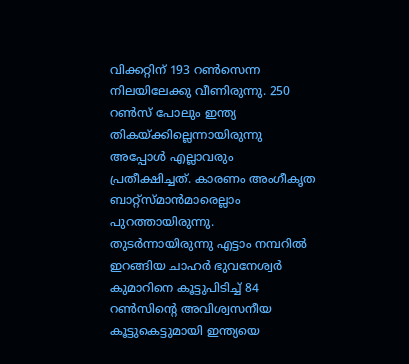വിക്കറ്റിന് 193 റണ്‍സെന്ന നിലയിലേക്കു വീണിരുന്നു. 250 റണ്‍സ് പോലും ഇന്ത്യ തികയ്ക്കില്ലെന്നായിരുന്നു അപ്പോള്‍ എല്ലാവരും പ്രതീക്ഷിച്ചത്. കാരണം അംഗീകൃത ബാറ്റ്‌സ്മാന്‍മാരെല്ലാം പുറത്തായിരുന്നു. തുടര്‍ന്നായിരുന്നു എട്ടാം നമ്പറില്‍ ഇറങ്ങിയ ചാഹര്‍ ഭുവനേശ്വര്‍ കുമാറിനെ കൂട്ടുപിടിച്ച് 84 റണ്‍സിന്റെ അവിശ്വസനീയ കൂട്ടുകെട്ടുമായി ഇന്ത്യയെ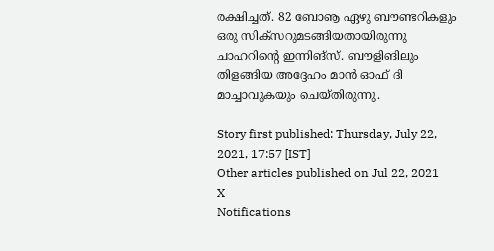രക്ഷിച്ചത്. 82 ബോൡ ഏഴു ബൗണ്ടറികളും ഒരു സിക്‌സറുമടങ്ങിയതായിരുന്നു ചാഹറിന്റെ ഇന്നിങ്‌സ്. ബൗളിങിലും തിളങ്ങിയ അദ്ദേഹം മാന്‍ ഓഫ് ദി മാച്ചാവുകയും ചെയ്തിരുന്നു.

Story first published: Thursday, July 22, 2021, 17:57 [IST]
Other articles published on Jul 22, 2021
X
Notifications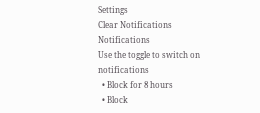Settings
Clear Notifications
Notifications
Use the toggle to switch on notifications
  • Block for 8 hours
  • Block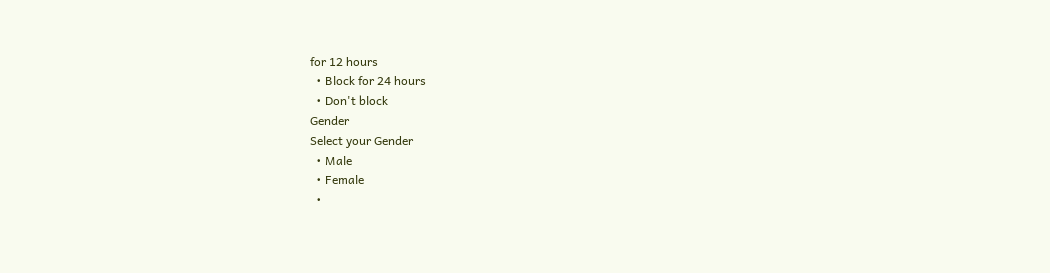for 12 hours
  • Block for 24 hours
  • Don't block
Gender
Select your Gender
  • Male
  • Female
  •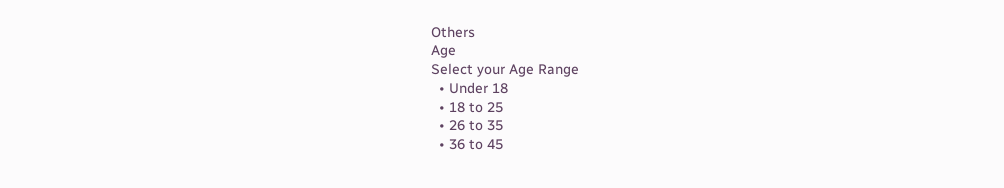Others
Age
Select your Age Range
  • Under 18
  • 18 to 25
  • 26 to 35
  • 36 to 45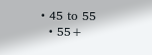• 45 to 55
  • 55+